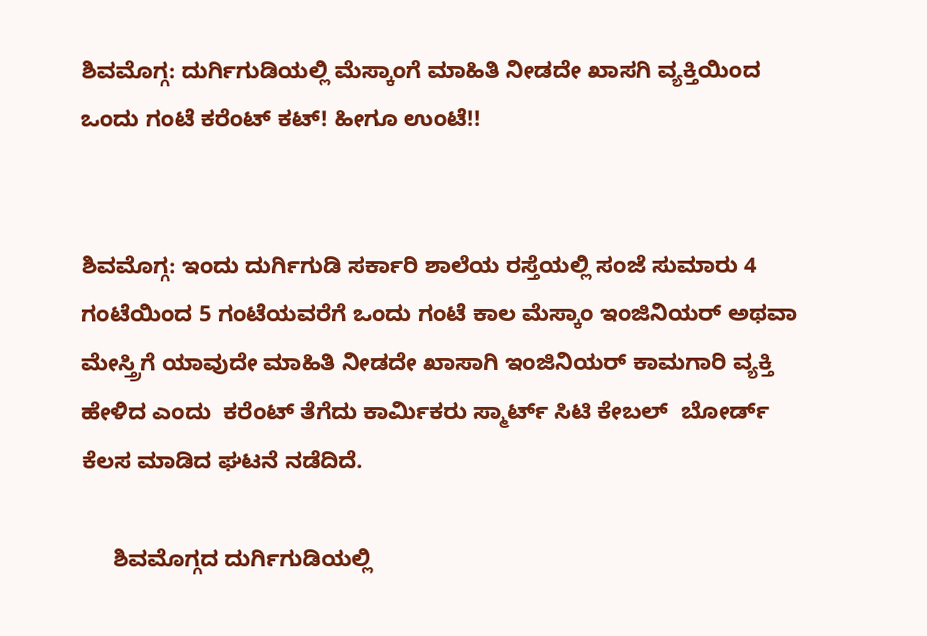ಶಿವಮೊಗ್ಗ: ದುರ್ಗಿಗುಡಿಯಲ್ಲಿ ಮೆಸ್ಕಾಂಗೆ ಮಾಹಿತಿ ನೀಡದೇ ಖಾಸಗಿ ವ್ಯಕ್ತಿಯಿಂದ ಒಂದು ಗಂಟೆ ಕರೆಂಟ್ ಕಟ್! ಹೀಗೂ ಉಂಟೆ!!


ಶಿವಮೊಗ್ಗ: ಇಂದು ದುರ್ಗಿಗುಡಿ ಸರ್ಕಾರಿ ಶಾಲೆಯ ರಸ್ತೆಯಲ್ಲಿ ಸಂಜೆ ಸುಮಾರು 4 ಗಂಟೆಯಿಂದ 5 ಗಂಟೆಯವರೆಗೆ ಒಂದು ಗಂಟೆ ಕಾಲ ಮೆಸ್ಕಾಂ ಇಂಜಿನಿಯರ್ ಅಥವಾ ಮೇಸ್ತ್ರಿಗೆ ಯಾವುದೇ ಮಾಹಿತಿ ನೀಡದೇ ಖಾಸಾಗಿ ಇಂಜಿನಿಯರ್ ಕಾಮಗಾರಿ ವ್ಯಕ್ತಿ ಹೇಳಿದ ಎಂದು  ಕರೆಂಟ್ ತೆಗೆದು ಕಾರ್ಮಿಕರು ಸ್ಮಾರ್ಟ್ ಸಿಟಿ ಕೇಬಲ್  ಬೋರ್ಡ್ ಕೆಲಸ ಮಾಡಿದ ಘಟನೆ ನಡೆದಿದೆ.

     ಶಿವಮೊಗ್ಗದ ದುರ್ಗಿಗುಡಿಯಲ್ಲಿ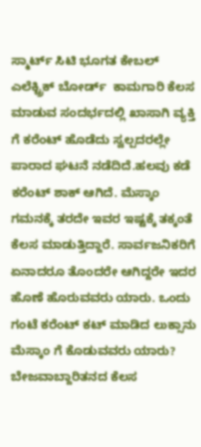ಸ್ಮಾರ್ಟ್ ಸಿಟಿ ಭೂಗತ ಕೇಬಲ್ ಎಲೆಕ್ಟ್ರಿಕ್ ಬೋರ್ಡ್  ಕಾಮಗಾರಿ ಕೆಲಸ ಮಾಡುವ ಸಂದರ್ಭದಲ್ಲಿ ಖಾಸಾಗಿ ವ್ಯಕ್ತಿ ಗೆ ಕರೆಂಟ್ ಹೊಡೆದು ಸ್ವಲ್ಪದರಲ್ಲೇ ಪಾರಾದ ಘಟನೆ ನಡೆದಿದೆ.ಹಲವು ಕಡೆ ಕರೆಂಟ್ ಶಾಕ್ ಆಗಿದೆ. ಮೆಸ್ಕಾಂ ಗಮನಕ್ಕೆ ತರದೇ ಇವರ ಇಷ್ಟಕ್ಕೆ ತಕ್ಕಂತೆ ಕೆಲಸ ಮಾಡುತ್ತಿದ್ದಾರೆ. ಸಾರ್ವಜನಿಕರಿಗೆ ಏನಾದರೂ ತೊಂದರೇ ಆಗಿದ್ದರೇ ಇದರ ಹೊಣೆ ಹೊರುವವರು ಯಾರು. ಒಂದು ಗಂಟೆ ಕರೆಂಟ್ ಕಟ್ ಮಾಡಿದ ಲುಕ್ಸಾನು ಮೆಸ್ಕಾಂ ಗೆ ಕೊಡುವವರು ಯಾರು? ಬೇಜವಾಬ್ದಾರಿತನದ ಕೆಲಸ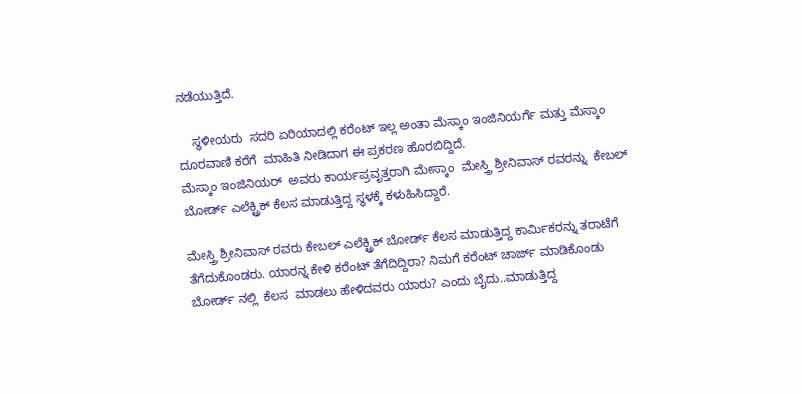ನಡೆಯುತ್ತಿದೆ.

    ಸ್ಥಳೀಯರು  ಸದರಿ ಏರಿಯಾದಲ್ಲಿ ಕರೆಂಟ್ ಇಲ್ಲ ಅಂತಾ ಮೆಸ್ಕಾಂ ಇಂಜಿನಿಯರ್ಗೆ ಮತ್ತು ಮೆಸ್ಕಾಂ ದೂರವಾಣಿ ಕರೆಗೆ  ಮಾಹಿತಿ ನೀಡಿದಾಗ ಈ ಪ್ರಕರಣ ಹೊರಬಿದ್ದಿದೆ.
ಮೆಸ್ಕಾಂ ಇಂಜಿನಿಯರ್  ಅವರು ಕಾರ್ಯಪ್ರವೃತ್ತರಾಗಿ ಮೇಸ್ಕಾಂ  ಮೇಸ್ತ್ರಿ ಶ್ರೀನಿವಾಸ್ ರವರನ್ನು  ಕೇಬಲ್ ಬೋರ್ಡ್ ಎಲೆಕ್ಟ್ರಿಕ್ ಕೆಲಸ ಮಾಡುತ್ತಿದ್ದ ಸ್ಥಳಕ್ಕೆ ಕಳುಹಿಸಿದ್ದಾರೆ.

ಮೇಸ್ತ್ರಿ ಶ್ರೀನಿವಾಸ್ ರವರು ಕೇಬಲ್ ಎಲೆಕ್ಟ್ರಿಕ್ ಬೋರ್ಡ್ ಕೆಲಸ ಮಾಡುತ್ತಿದ್ದ ಕಾರ್ಮಿಕರನ್ನು ತರಾಟೆಗೆ ತೆಗೆದುಕೊಂಡರು. ಯಾರನ್ನ ಕೇಳಿ ಕರೆಂಟ್ ತೆಗೆದಿದ್ದಿರಾ? ನಿಮಗೆ ಕರೆಂಟ್ ಚಾರ್ಜ್ ಮಾಡಿಕೊಂಡು ಬೋರ್ಡ್ ನಲ್ಲಿ  ಕೆಲಸ  ಮಾಡಲು ಹೇಳಿದವರು ಯಾರು? ಎಂದು ಬೈದು..ಮಾಡುತ್ತಿದ್ದ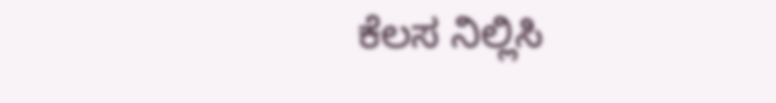ಕೆಲಸ ನಿಲ್ಲಿಸಿ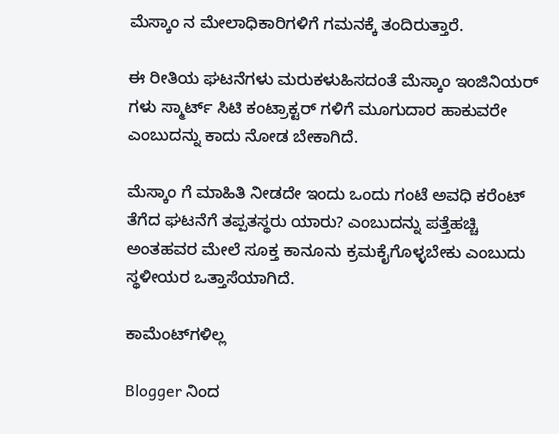ಮೆಸ್ಕಾಂ ನ ಮೇಲಾಧಿಕಾರಿಗಳಿಗೆ ಗಮನಕ್ಕೆ ತಂದಿರುತ್ತಾರೆ.

ಈ ರೀತಿಯ ಘಟನೆಗಳು ಮರುಕಳುಹಿಸದಂತೆ ಮೆಸ್ಕಾಂ ಇಂಜಿನಿಯರ್ ಗಳು ಸ್ಮಾರ್ಟ್ ಸಿಟಿ ಕಂಟ್ರಾಕ್ಟರ್ ಗಳಿಗೆ ಮೂಗುದಾರ ಹಾಕುವರೇ ಎಂಬುದನ್ನು ಕಾದು ನೋಡ ಬೇಕಾಗಿದೆ.

ಮೆಸ್ಕಾಂ ಗೆ ಮಾಹಿತಿ ನೀಡದೇ ಇಂದು ಒಂದು ಗಂಟೆ ಅವಧಿ ಕರೆಂಟ್ ತೆಗೆದ ಘಟನೆಗೆ ತಪ್ಪತಸ್ಥರು ಯಾರು? ಎಂಬುದನ್ನು ಪತ್ತೆಹಚ್ಚಿ ಅಂತಹವರ ಮೇಲೆ ಸೂಕ್ತ ಕಾನೂನು ಕ್ರಮಕೈಗೊಳ್ಳಬೇಕು ಎಂಬುದು ಸ್ಥಳೀಯರ ಒತ್ತಾಸೆಯಾಗಿದೆ.

ಕಾಮೆಂಟ್‌ಗಳಿಲ್ಲ

Blogger ನಿಂದ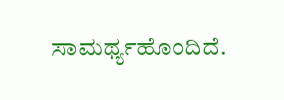ಸಾಮರ್ಥ್ಯಹೊಂದಿದೆ.